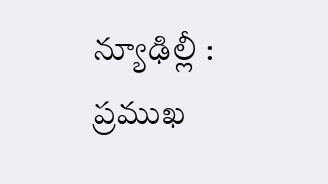న్యూఢిల్లీ : ప్రముఖ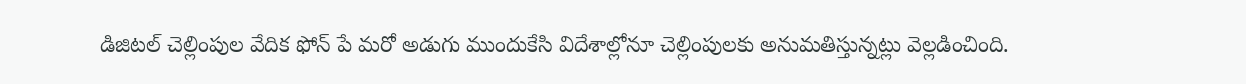డిజిటల్ చెల్లింపుల వేదిక ఫోన్ పే మరో అడుగు ముందుకేసి విదేశాల్లోనూ చెల్లింపులకు అనుమతిస్తున్నట్లు వెల్లడించింది.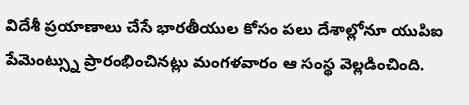విదేశీ ప్రయాణాలు చేసే భారతీయుల కోసం పలు దేశాల్లోనూ యుపిఐ పేమెంట్స్ను ప్రారంభించినట్లు మంగళవారం ఆ సంస్థ వెల్లడించింది.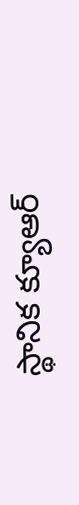స్థానిక క్యూఆర్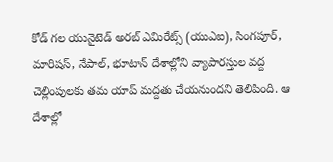కోడ్ గల యునైటెడ్ అరబ్ ఎమిరేట్స్ (యుఎఐ), సింగపూర్, మారిషస్, నేపాల్, భూటాన్ దేశాల్లోని వ్యాపారస్తుల వద్ద చెల్లింపులకు తమ యాప్ మద్దతు చేయనుందని తెలిపింది. ఆ దేశాల్లో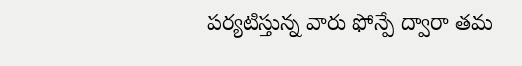పర్యటిస్తున్న వారు ఫోన్పే ద్వారా తమ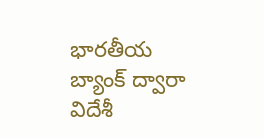భారతీయ బ్యాంక్ ద్వారా విదేశీ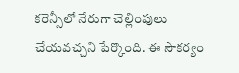కరెన్సీలో నేరుగా చెల్లింపులు చేయవచ్చని పేర్కొంది. ఈ సౌకర్యం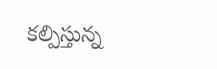కల్పిస్తున్న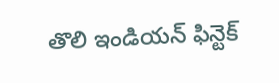తొలి ఇండియన్ ఫిన్టెక్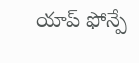యాప్ ఫోన్పే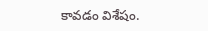కావడం విశేషం.